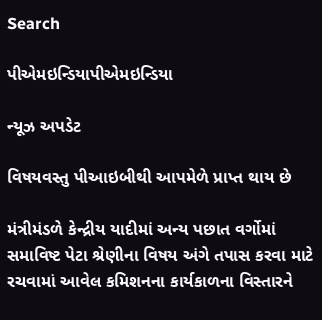Search

પીએમઇન્ડિયાપીએમઇન્ડિયા

ન્યૂઝ અપડેટ

વિષયવસ્તુ પીઆઇબીથી આપમેળે પ્રાપ્ત થાય છે

મંત્રીમંડળે કેન્દ્રીય યાદીમાં અન્ય પછાત વર્ગોમાં સમાવિષ્ટ પેટા શ્રેણીના વિષય અંગે તપાસ કરવા માટે રચવામાં આવેલ કમિશનના કાર્યકાળના વિસ્તારને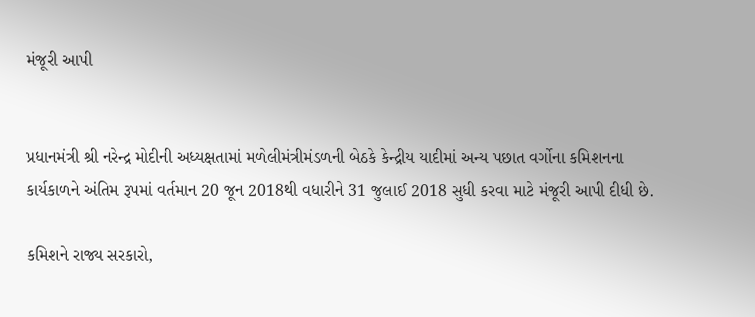મંજૂરી આપી


પ્રધાનમંત્રી શ્રી નરેન્દ્ર મોદીની અધ્યક્ષતામાં મળેલીમંત્રીમંડળની બેઠકે કેન્દ્રીય યાદીમાં અન્ય પછાત વર્ગોના કમિશનના કાર્યકાળને અંતિમ રૂપમાં વર્તમાન 20 જૂન 2018થી વધારીને 31 જુલાઈ 2018 સુધી કરવા માટે મંજૂરી આપી દીધી છે.

કમિશને રાજ્ય સરકારો,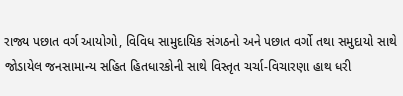રાજ્ય પછાત વર્ગ આયોગો, વિવિધ સામુદાયિક સંગઠનો અને પછાત વર્ગો તથા સમુદાયો સાથે જોડાયેલ જનસામાન્ય સહિત હિતધારકોની સાથે વિસ્તૃત ચર્ચા-વિચારણા હાથ ધરી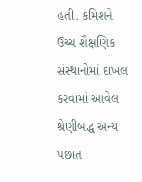હતી. કમિશને ઉચ્ચ શૈક્ષણિક સંસ્થાનોમાં દાખલ કરવામાં આવેલ શ્રેણીબદ્ધ અન્ય પછાત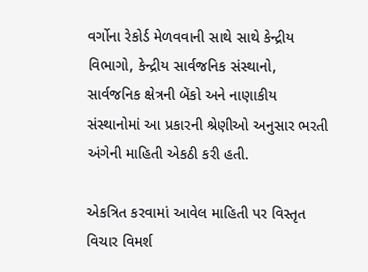વર્ગોના રેકોર્ડ મેળવવાની સાથે સાથે કેન્દ્રીય વિભાગો, કેન્દ્રીય સાર્વજનિક સંસ્થાનો, સાર્વજનિક ક્ષેત્રની બેંકો અને નાણાકીય સંસ્થાનોમાં આ પ્રકારની શ્રેણીઓ અનુસાર ભરતી અંગેની માહિતી એકઠી કરી હતી.

એકત્રિત કરવામાં આવેલ માહિતી પર વિસ્તૃત વિચાર વિમર્શ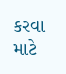કરવા માટે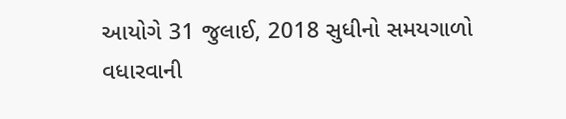આયોગે 31 જુલાઈ, 2018 સુધીનો સમયગાળો વધારવાની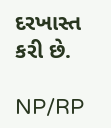દરખાસ્ત કરી છે.

NP/RP